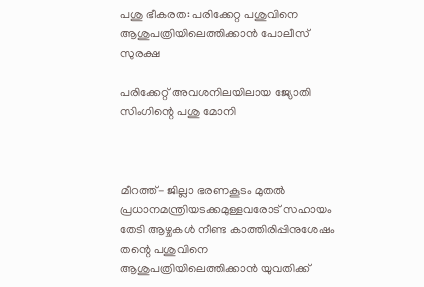പശു ഭീകരത: പരിക്കേറ്റ പശുവിനെ ആശുപത്രിയിലെത്തിക്കാന്‍ പോലീസ് സുരക്ഷ

പരിക്കേറ്റ് അവശനിലയിലായ ജ്യോതി സിംഗിന്റെ പശു മോനി



മീറത്ത്- ജില്ലാ ഭരണകൂടം മുതല്‍ പ്രധാനമന്ത്രിയടക്കമുള്ളവരോട് സഹായം തേടി ആഴ്ചകള്‍ നീണ്ട കാത്തിരിപ്പിനുശേഷം തന്റെ പശുവിനെ ആശുപത്രിയിലെത്തിക്കാന്‍ യുവതിക്ക്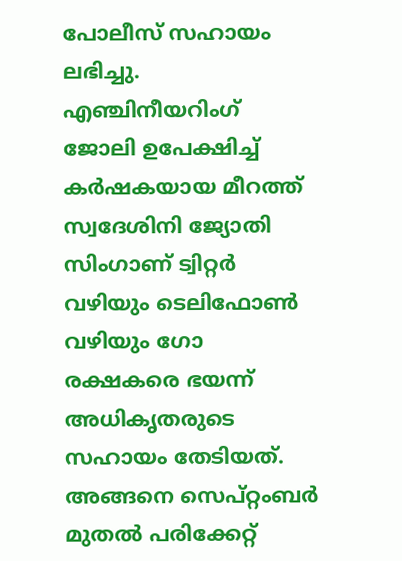പോലീസ് സഹായം ലഭിച്ചു. എഞ്ചിനീയറിംഗ് ജോലി ഉപേക്ഷിച്ച് കര്‍ഷകയായ മീറത്ത് സ്വദേശിനി ജ്യോതി സിംഗാണ് ട്വിറ്റര്‍ വഴിയും ടെലിഫോണ്‍ വഴിയും ഗോ രക്ഷകരെ ഭയന്ന് അധികൃതരുടെ സഹായം തേടിയത്. അങ്ങനെ സെപ്റ്റംബര്‍ മുതല്‍ പരിക്കേറ്റ്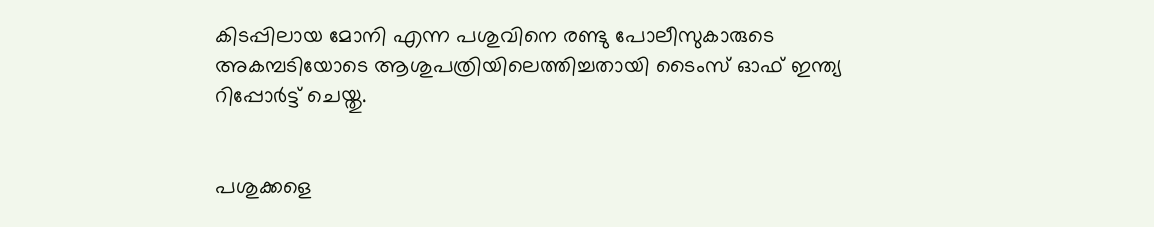കിടപ്പിലായ മോനി എന്ന പശുവിനെ രണ്ടു പോലീസുകാരുടെ അകമ്പടിയോടെ ആശുപത്രിയിലെത്തിച്ചതായി ടൈംസ് ഓഫ് ഇന്ത്യ റിപ്പോര്‍ട്ട് ചെയ്തു.


പശുക്കളെ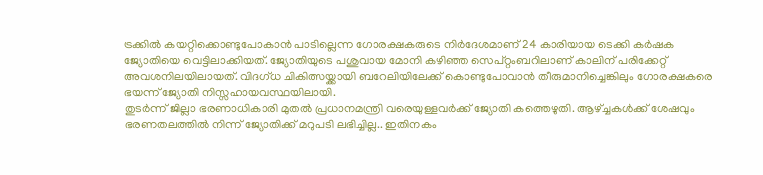ട്രക്കില്‍ കയറ്റിക്കൊണ്ടുപോകാന്‍ പാടില്ലെന്ന ഗോരക്ഷകരുടെ നിര്‍ദേശമാണ് 24 കാരിയായ ടെക്കി കര്‍ഷക ജ്യോതിയെ വെട്ടിലാക്കിയത്. ജ്യോതിയുടെ പശുവായ മോനി കഴിഞ്ഞ സെപ്റ്റംബറിലാണ് കാലിന് പരിക്കേറ്റ് അവശനിലയിലായത്. വിദഗ്ധ ചികിത്സയ്ക്കായി ബറേലിയിലേക്ക് കൊണ്ടുപോവാന്‍ തീരുമാനിച്ചെങ്കിലും ഗോരക്ഷകരെ ഭയന്ന് ജ്യോതി നിസ്സഹായവസ്ഥയിലായി.
തുടര്‍ന്ന് ജില്ലാ ഭരണാധികാരി മുതല്‍ പ്രധാനമന്ത്രി വരെയുള്ളവര്‍ക്ക് ജ്യോതി കത്തെഴുതി. ആഴ്ച്ചകള്‍ക്ക് ശേഷവും ഭരണതലത്തില്‍ നിന്ന് ജ്യോതിക്ക് മറുപടി ലഭിച്ചില്ല.. ഇതിനകം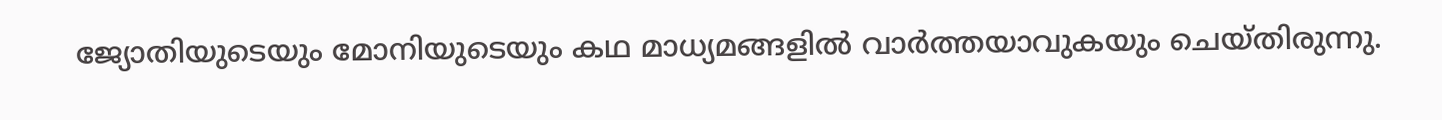ജ്യോതിയുടെയും മോനിയുടെയും കഥ മാധ്യമങ്ങളില്‍ വാര്‍ത്തയാവുകയും ചെയ്തിരുന്നു.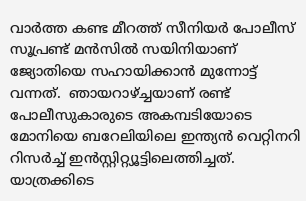വാര്‍ത്ത കണ്ട മീറത്ത് സീനിയര്‍ പോലീസ് സൂപ്രണ്ട് മന്‍സില്‍ സയിനിയാണ് ജ്യോതിയെ സഹായിക്കാന്‍ മുന്നോട്ട് വന്നത്.  ഞായറാഴ്ച്ചയാണ് രണ്ട് പോലീസുകാരുടെ അകമ്പടിയോടെ മോനിയെ ബറേലിയിലെ ഇന്ത്യന്‍ വെറ്റിനറി റിസര്‍ച്ച് ഇന്‍സ്റ്റിറ്റ്യൂട്ടിലെത്തിച്ചത്. യാത്രക്കിടെ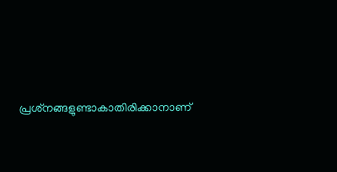പ്രശ്‌നങ്ങളുണ്ടാകാതിരിക്കാനാണ്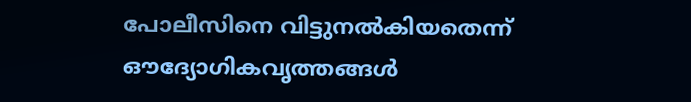പോലീസിനെ വിട്ടുനല്‍കിയതെന്ന് ഔദ്യോഗികവൃത്തങ്ങള്‍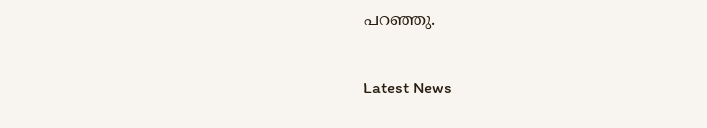പറഞ്ഞു.

Latest News